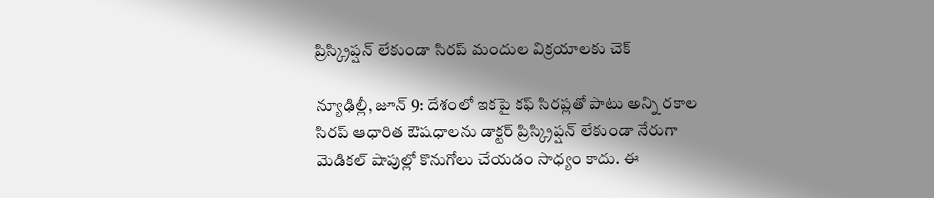ప్రిస్క్రిప్షన్ లేకుండా సిరప్ మందుల విక్రయాలకు చెక్

న్యూఢిల్లీ, జూన్ 9: దేశంలో ఇకపై కఫ్ సిరప్లతో పాటు అన్ని రకాల సిరప్ ఆధారిత ఔషధాలను డాక్టర్ ప్రిస్క్రిప్షన్ లేకుండా నేరుగా మెడికల్ షాపుల్లో కొనుగోలు చేయడం సాధ్యం కాదు. ఈ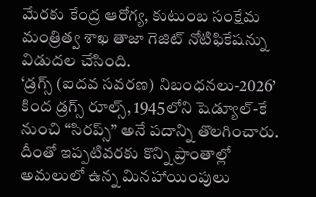మేరకు కేంద్ర ఆరోగ్య, కుటుంబ సంక్షేమ మంత్రిత్వ శాఖ తాజా గెజిట్ నోటిఫికేషన్ను విడుదల చేసింది.
‘డ్రగ్స్ (ఐదవ సవరణ) నిబంధనలు-2026’ కింద డ్రగ్స్ రూల్స్, 1945లోని షెడ్యూల్-కే నుంచి “సిరప్స్” అనే పదాన్ని తొలగించారు. దీంతో ఇప్పటివరకు కొన్ని ప్రాంతాల్లో అమలులో ఉన్న మినహాయింపులు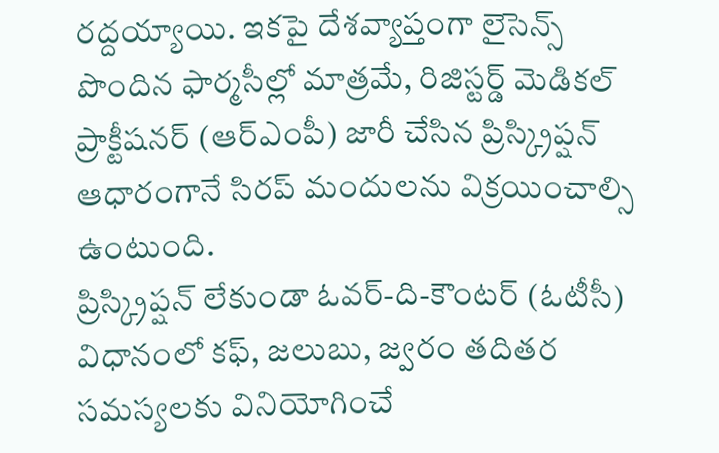రద్దయ్యాయి. ఇకపై దేశవ్యాప్తంగా లైసెన్స్ పొందిన ఫార్మసీల్లో మాత్రమే, రిజిస్టర్డ్ మెడికల్ ప్రాక్టీషనర్ (ఆర్ఎంపీ) జారీ చేసిన ప్రిస్క్రిప్షన్ ఆధారంగానే సిరప్ మందులను విక్రయించాల్సి ఉంటుంది.
ప్రిస్క్రిప్షన్ లేకుండా ఓవర్-ది-కౌంటర్ (ఓటీసీ) విధానంలో కఫ్, జలుబు, జ్వరం తదితర సమస్యలకు వినియోగించే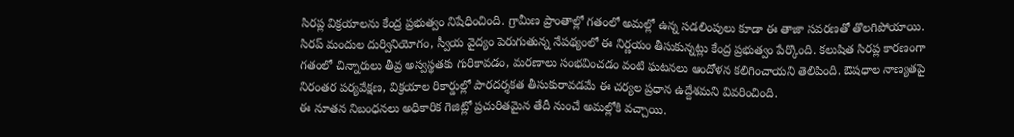సిరప్ల విక్రయాలను కేంద్ర ప్రభుత్వం నిషేధించింది. గ్రామీణ ప్రాంతాల్లో గతంలో అమల్లో ఉన్న సడలింపులు కూడా ఈ తాజా సవరణతో తొలగిపోయాయి.
సిరప్ మందుల దుర్వినియోగం, స్వీయ వైద్యం పెరుగుతున్న నేపథ్యంలో ఈ నిర్ణయం తీసుకున్నట్లు కేంద్ర ప్రభుత్వం పేర్కొంది. కలుషిత సిరప్ల కారణంగా గతంలో చిన్నారులు తీవ్ర అస్వస్థతకు గురికావడం, మరణాలు సంభవించడం వంటి ఘటనలు ఆందోళన కలిగించాయని తెలిపింది. ఔషధాల నాణ్యతపై నిరంతర పర్యవేక్షణ, విక్రయాల రికార్డుల్లో పారదర్శకత తీసుకురావడమే ఈ చర్యల ప్రధాన ఉద్దేశమని వివరించింది.
ఈ నూతన నిబంధనలు అధికారిక గెజిట్లో ప్రచురితమైన తేదీ నుంచే అమల్లోకి వచ్చాయి.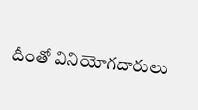దీంతో వినియోగదారులు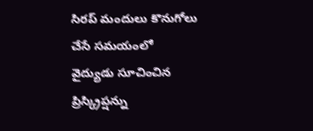సిరప్ మందులు కొనుగోలు చేసే సమయంలో వైద్యుడు సూచించిన ప్రిస్క్రిప్షన్ను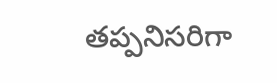తప్పనిసరిగా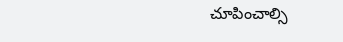చూపించాల్సి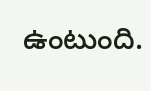ఉంటుంది.